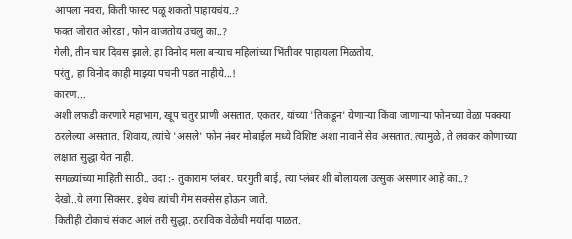आपला नवरा, किती फास्ट पळू शकतो पाहायचंय..?
फक्त जोरात ओरडा , फोन वाजतोय उचलु का..?
गेली, तीन चार दिवस झाले. हा विनोद मला बऱ्याच महिलांच्या भिंतीवर पाहायला मिळतोय.
परंतु, हा विनोद काही माझ्या पचनी पडत नाहीये...!
कारण...
अशी लफडी करणारे महाभाग, खूप चतुर प्राणी असतात. एकतर, यांच्या 'तिकडून' येणाऱ्या किंवा जाणाऱ्या फोनच्या वेळा पक्क्या ठरलेल्या असतात. शिवाय, त्यांचे 'असले' फोन नंबर मोबाईल मध्ये विशिष्ट अशा नावाने सेव असतात. त्यामुळे, ते लवकर कोणाच्या लक्षात सुद्धा येत नाही.
सगळ्यांच्या माहिती साठी.. उदा :- तुकाराम प्लंबर. घरगुती बाई, त्या प्लंबर शी बोलायला उत्सुक असणार आहे का..?
देखो..ये लगा सिक्सर. इथेच त्यांची गेम सक्सेस होऊन जाते.
कितीही टोकाचं संकट आलं तरी सुद्धा. ठराविक वेळेची मर्यादा पाळत.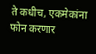ते कधीच, एकमेकांना फोन करणार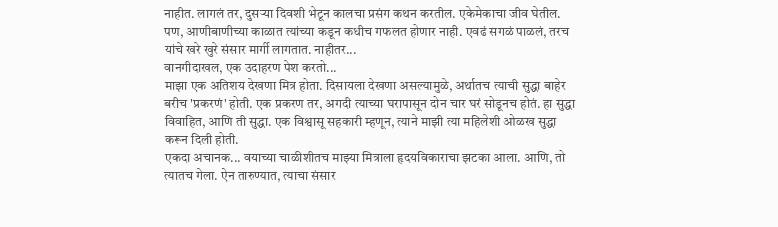नाहीत. लागलं तर, दुसऱ्या दिवशी भेटून कालचा प्रसंग कथन करतील. एकेमेकाचा जीव घेतील. पण, आणीबाणीच्या काळात त्यांच्या कडून कधीच गफलत होणार नाही. एवढं सगळं पाळलं, तरच यांचे खरे खुरे संसार मार्गी लागतात. नाहीतर...
वानगीदाखल, एक उदाहरण पेश करतो...
माझा एक अतिशय देखणा मित्र होता. दिसायला देखणा असल्यामुळे, अर्थातच त्याची सुद्धा बाहेर बरीच 'प्रकरणं' होती. एक प्रकरण तर, अगदी त्याच्या घरापासून दोन चार घरं सोडूनच होतं. हा सुद्धा विवाहित, आणि ती सुद्धा. एक विश्वासू सहकारी म्हणून, त्याने माझी त्या महिलेशी ओळख सुद्धा करून दिली होती.
एकदा अचानक... वयाच्या चाळीशीतच माझ्या मित्राला हृदयविकाराचा झटका आला. आणि, तो त्यातच गेला. ऐन तारुण्यात, त्याचा संसार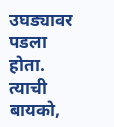उघड्यावर पडला होता. त्याची बायको,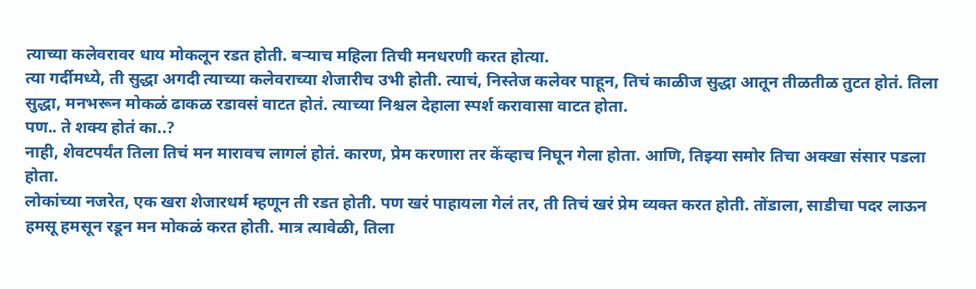त्याच्या कलेवरावर धाय मोकलून रडत होती. बऱ्याच महिला तिची मनधरणी करत होत्या.
त्या गर्दीमध्ये, ती सुद्धा अगदी त्याच्या कलेवराच्या शेजारीच उभी होती. त्याचं, निस्तेज कलेवर पाहून, तिचं काळीज सुद्धा आतून तीळतीळ तुटत होतं. तिला सुद्धा, मनभरून मोकळं ढाकळ रडावसं वाटत होतं. त्याच्या निश्चल देहाला स्पर्श करावासा वाटत होता.
पण.. ते शक्य होतं का..?
नाही, शेवटपर्यंत तिला तिचं मन मारावच लागलं होतं. कारण, प्रेम करणारा तर केंव्हाच निघून गेला होता. आणि, तिझ्या समोर तिचा अक्खा संसार पडला होता.
लोकांच्या नजरेत, एक खरा शेजारधर्म म्हणून ती रडत होती. पण खरं पाहायला गेलं तर, ती तिचं खरं प्रेम व्यक्त करत होती. तोंडाला, साडीचा पदर लाऊन हमसू हमसून रडून मन मोकळं करत होती. मात्र त्यावेळी, तिला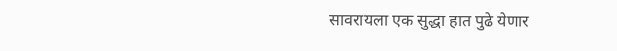सावरायला एक सुद्धा हात पुढे येणार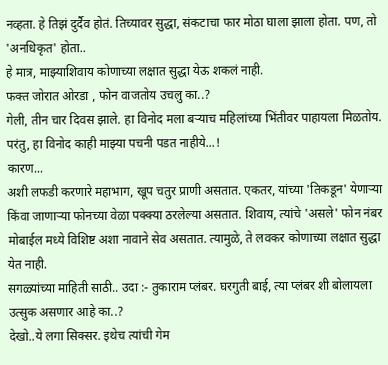नव्हता. हे तिझं दुर्दैव होतं. तिच्यावर सुद्धा, संकटाचा फार मोठा घाला झाला होता. पण, तो 'अनधिकृत' होता..
हे मात्र, माझ्याशिवाय कोणाच्या लक्षात सुद्धा येऊ शकलं नाही.
फक्त जोरात ओरडा , फोन वाजतोय उचलु का..?
गेली, तीन चार दिवस झाले. हा विनोद मला बऱ्याच महिलांच्या भिंतीवर पाहायला मिळतोय.
परंतु, हा विनोद काही माझ्या पचनी पडत नाहीये...!
कारण...
अशी लफडी करणारे महाभाग, खूप चतुर प्राणी असतात. एकतर, यांच्या 'तिकडून' येणाऱ्या किंवा जाणाऱ्या फोनच्या वेळा पक्क्या ठरलेल्या असतात. शिवाय, त्यांचे 'असले' फोन नंबर मोबाईल मध्ये विशिष्ट अशा नावाने सेव असतात. त्यामुळे, ते लवकर कोणाच्या लक्षात सुद्धा येत नाही.
सगळ्यांच्या माहिती साठी.. उदा :- तुकाराम प्लंबर. घरगुती बाई, त्या प्लंबर शी बोलायला उत्सुक असणार आहे का..?
देखो..ये लगा सिक्सर. इथेच त्यांची गेम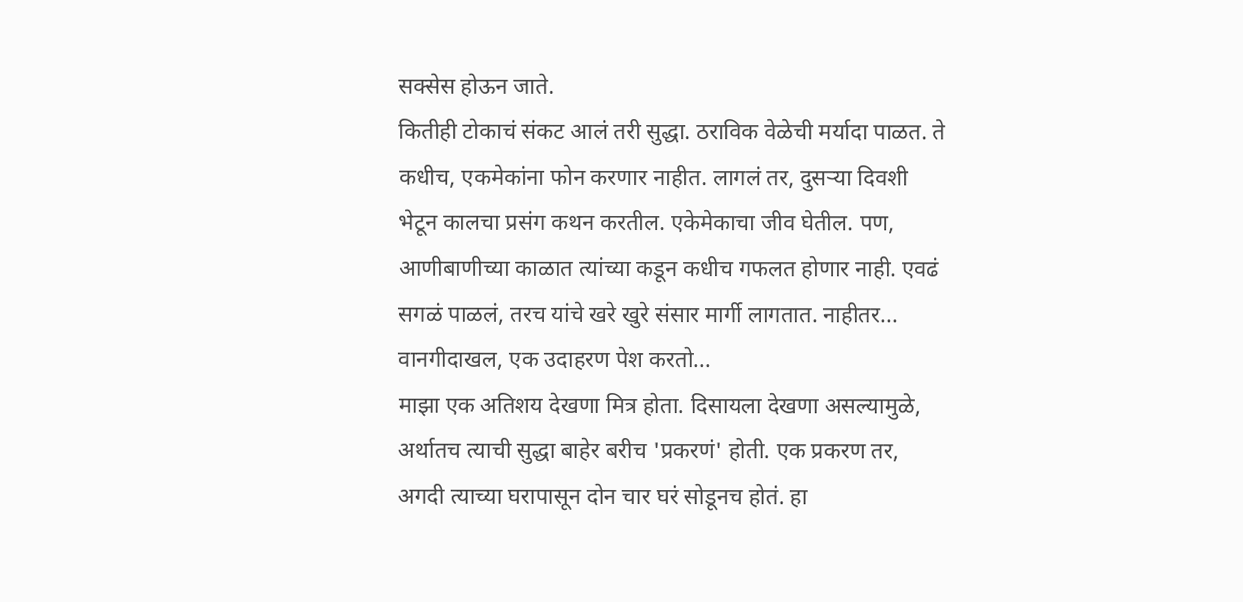सक्सेस होऊन जाते.
कितीही टोकाचं संकट आलं तरी सुद्धा. ठराविक वेळेची मर्यादा पाळत. ते कधीच, एकमेकांना फोन करणार नाहीत. लागलं तर, दुसऱ्या दिवशी भेटून कालचा प्रसंग कथन करतील. एकेमेकाचा जीव घेतील. पण, आणीबाणीच्या काळात त्यांच्या कडून कधीच गफलत होणार नाही. एवढं सगळं पाळलं, तरच यांचे खरे खुरे संसार मार्गी लागतात. नाहीतर...
वानगीदाखल, एक उदाहरण पेश करतो...
माझा एक अतिशय देखणा मित्र होता. दिसायला देखणा असल्यामुळे, अर्थातच त्याची सुद्धा बाहेर बरीच 'प्रकरणं' होती. एक प्रकरण तर, अगदी त्याच्या घरापासून दोन चार घरं सोडूनच होतं. हा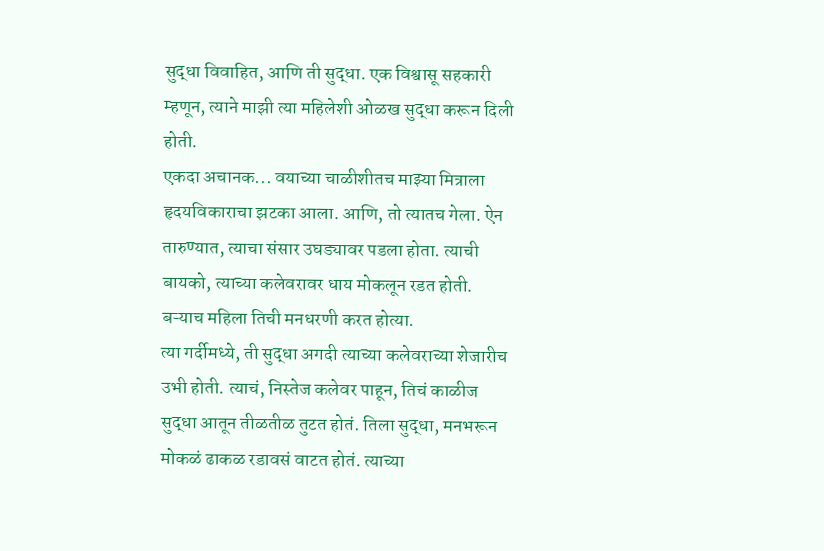सुद्धा विवाहित, आणि ती सुद्धा. एक विश्वासू सहकारी म्हणून, त्याने माझी त्या महिलेशी ओळख सुद्धा करून दिली होती.
एकदा अचानक... वयाच्या चाळीशीतच माझ्या मित्राला हृदयविकाराचा झटका आला. आणि, तो त्यातच गेला. ऐन तारुण्यात, त्याचा संसार उघड्यावर पडला होता. त्याची बायको, त्याच्या कलेवरावर धाय मोकलून रडत होती. बऱ्याच महिला तिची मनधरणी करत होत्या.
त्या गर्दीमध्ये, ती सुद्धा अगदी त्याच्या कलेवराच्या शेजारीच उभी होती. त्याचं, निस्तेज कलेवर पाहून, तिचं काळीज सुद्धा आतून तीळतीळ तुटत होतं. तिला सुद्धा, मनभरून मोकळं ढाकळ रडावसं वाटत होतं. त्याच्या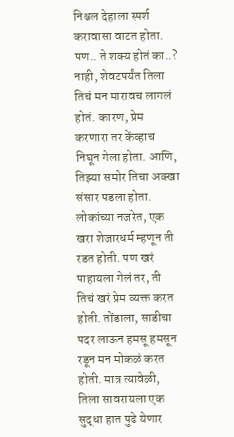निश्चल देहाला स्पर्श करावासा वाटत होता.
पण.. ते शक्य होतं का..?
नाही, शेवटपर्यंत तिला तिचं मन मारावच लागलं होतं. कारण, प्रेम करणारा तर केंव्हाच निघून गेला होता. आणि, तिझ्या समोर तिचा अक्खा संसार पडला होता.
लोकांच्या नजरेत, एक खरा शेजारधर्म म्हणून ती रडत होती. पण खरं पाहायला गेलं तर, ती तिचं खरं प्रेम व्यक्त करत होती. तोंडाला, साडीचा पदर लाऊन हमसू हमसून रडून मन मोकळं करत होती. मात्र त्यावेळी, तिला सावरायला एक सुद्धा हात पुढे येणार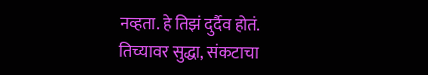नव्हता. हे तिझं दुर्दैव होतं. तिच्यावर सुद्धा, संकटाचा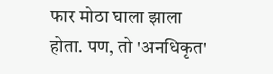फार मोठा घाला झाला होता. पण, तो 'अनधिकृत'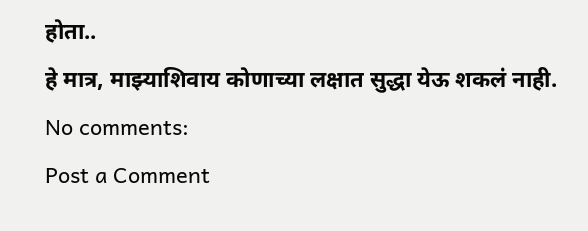होता..
हे मात्र, माझ्याशिवाय कोणाच्या लक्षात सुद्धा येऊ शकलं नाही.
No comments:
Post a Comment